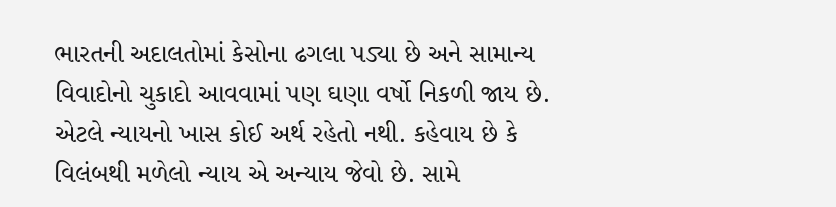ભારતની અદાલતોમાં કેસોના ઢગલા પડ્યા છે અને સામાન્ય વિવાદોનો ચુકાદો આવવામાં પણ ઘણા વર્ષો નિકળી જાય છે. એટલે ન્યાયનો ખાસ કોઈ અર્થ રહેતો નથી. કહેવાય છે કે વિલંબથી મળેલો ન્યાય એ અન્યાય જેવો છે. સામે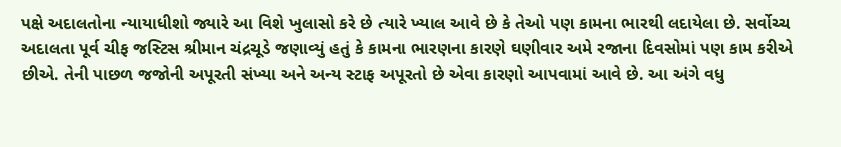પક્ષે અદાલતોના ન્યાયાધીશો જ્યારે આ વિશે ખુલાસો કરે છે ત્યારે ખ્યાલ આવે છે કે તેઓ પણ કામના ભારથી લદાયેલા છે. સર્વોચ્ચ અદાલતા પૂર્વ ચીફ જસ્ટિસ શ્રીમાન ચંદ્રચૂડે જણાવ્યું હતું કે કામના ભારણના કારણે ઘણીવાર અમે રજાના દિવસોમાં પણ કામ કરીએ છીએ. તેની પાછળ જજોની અપૂરતી સંખ્યા અને અન્ય સ્ટાફ અપૂરતો છે એવા કારણો આપવામાં આવે છે. આ અંગે વધુ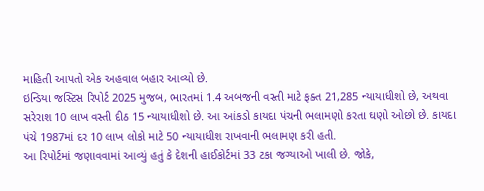માહિતી આપતો એક અહવાલ બહાર આવ્યો છે.
ઇન્ડિયા જસ્ટિસ રિપોર્ટ 2025 મુજબ, ભારતમાં 1.4 અબજની વસ્તી માટે ફક્ત 21,285 ન્યાયાધીશો છે, અથવા સરેરાશ 10 લાખ વસ્તી દીઠ 15 ન્યાયાધીશો છે. આ આંકડો કાયદા પંચની ભલામણો કરતા ઘણો ઓછો છે. કાયદા પંચે 1987માં દર 10 લાખ લોકો માટે 50 ન્યાયાધીશ રાખવાની ભલામણ કરી હતી.
આ રિપોર્ટમાં જણાવવામાં આવ્યું હતું કે દેશની હાઈકોર્ટમાં 33 ટકા જગ્યાઓ ખાલી છે. જોકે,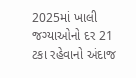2025માં ખાલી જગ્યાઓનો દર 21 ટકા રહેવાનો અંદાજ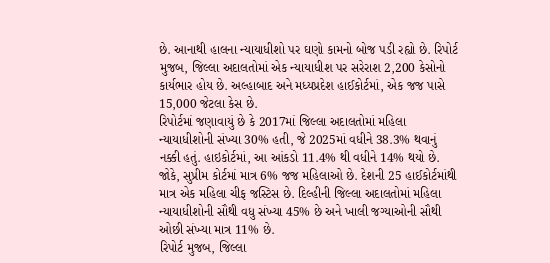છે. આનાથી હાલના ન્યાયાધીશો પર ઘણો કામનો બોજ પડી રહ્યો છે. રિપોર્ટ મુજબ, જિલ્લા અદાલતોમાં એક ન્યાયાધીશ પર સરેરાશ 2,200 કેસોનો કાર્યભાર હોય છે. અલ્હાબાદ અને મધ્યપ્રદેશ હાઈકોર્ટમાં, એક જજ પાસે 15,000 જેટલા કેસ છે.
રિપોર્ટમાં જણાવાયું છે કે 2017માં જિલ્લા અદાલતોમાં મહિલા ન્યાયાધીશોની સંખ્યા 30% હતી, જે 2025માં વધીને 38.3% થવાનું નક્કી હતું. હાઇકોર્ટમાં, આ આંકડો 11.4% થી વધીને 14% થયો છે. જોકે, સુપ્રીમ કોર્ટમાં માત્ર 6% જજ મહિલાઓ છે. દેશની 25 હાઈકોર્ટમાંથી માત્ર એક મહિલા ચીફ જસ્ટિસ છે. દિલ્હીની જિલ્લા અદાલતોમાં મહિલા ન્યાયાધીશોની સૌથી વધુ સંખ્યા 45% છે અને ખાલી જગ્યાઓની સૌથી ઓછી સંખ્યા માત્ર 11% છે.
રિપોર્ટ મુજબ, જિલ્લા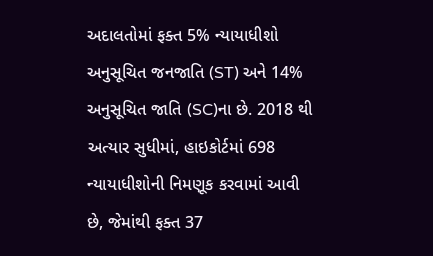અદાલતોમાં ફક્ત 5% ન્યાયાધીશો અનુસૂચિત જનજાતિ (ST) અને 14% અનુસૂચિત જાતિ (SC)ના છે. 2018 થી અત્યાર સુધીમાં, હાઇકોર્ટમાં 698 ન્યાયાધીશોની નિમણૂક કરવામાં આવી છે, જેમાંથી ફક્ત 37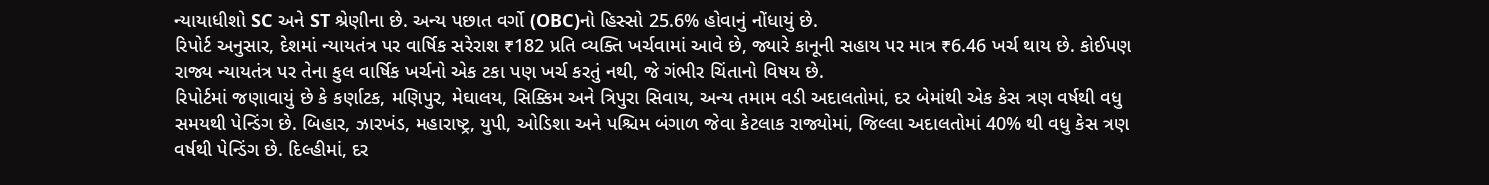ન્યાયાધીશો SC અને ST શ્રેણીના છે. અન્ય પછાત વર્ગો (OBC)નો હિસ્સો 25.6% હોવાનું નોંધાયું છે.
રિપોર્ટ અનુસાર, દેશમાં ન્યાયતંત્ર પર વાર્ષિક સરેરાશ ₹182 પ્રતિ વ્યક્તિ ખર્ચવામાં આવે છે, જ્યારે કાનૂની સહાય પર માત્ર ₹6.46 ખર્ચ થાય છે. કોઈપણ રાજ્ય ન્યાયતંત્ર પર તેના કુલ વાર્ષિક ખર્ચનો એક ટકા પણ ખર્ચ કરતું નથી, જે ગંભીર ચિંતાનો વિષય છે.
રિપોર્ટમાં જણાવાયું છે કે કર્ણાટક, મણિપુર, મેઘાલય, સિક્કિમ અને ત્રિપુરા સિવાય, અન્ય તમામ વડી અદાલતોમાં, દર બેમાંથી એક કેસ ત્રણ વર્ષથી વધુ સમયથી પેન્ડિંગ છે. બિહાર, ઝારખંડ, મહારાષ્ટ્ર, યુપી, ઓડિશા અને પશ્ચિમ બંગાળ જેવા કેટલાક રાજ્યોમાં, જિલ્લા અદાલતોમાં 40% થી વધુ કેસ ત્રણ વર્ષથી પેન્ડિંગ છે. દિલ્હીમાં, દર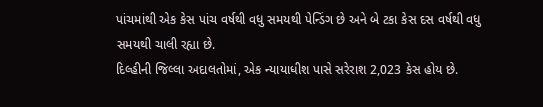પાંચમાંથી એક કેસ પાંચ વર્ષથી વધુ સમયથી પેન્ડિંગ છે અને બે ટકા કેસ દસ વર્ષથી વધુ સમયથી ચાલી રહ્યા છે.
દિલ્હીની જિલ્લા અદાલતોમાં, એક ન્યાયાધીશ પાસે સરેરાશ 2,023 કેસ હોય છે.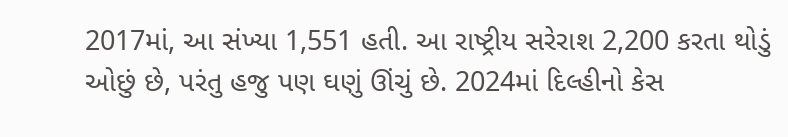2017માં, આ સંખ્યા 1,551 હતી. આ રાષ્ટ્રીય સરેરાશ 2,200 કરતા થોડું ઓછું છે, પરંતુ હજુ પણ ઘણું ઊંચું છે. 2024માં દિલ્હીનો કેસ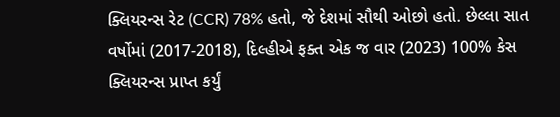ક્લિયરન્સ રેટ (CCR) 78% હતો, જે દેશમાં સૌથી ઓછો હતો. છેલ્લા સાત વર્ષોમાં (2017-2018), દિલ્હીએ ફક્ત એક જ વાર (2023) 100% કેસ ક્લિયરન્સ પ્રાપ્ત કર્યું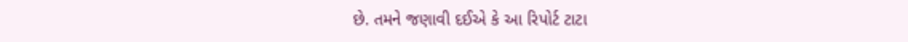છે. તમને જણાવી દઈએ કે આ રિપોર્ટ ટાટા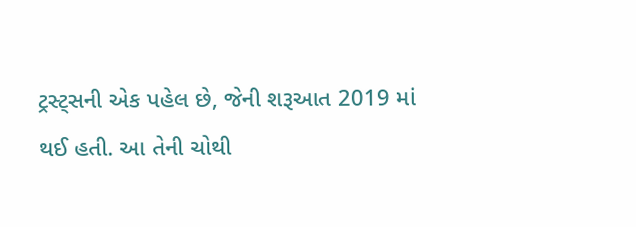ટ્રસ્ટ્સની એક પહેલ છે, જેની શરૂઆત 2019 માં થઈ હતી. આ તેની ચોથી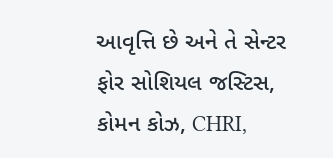આવૃત્તિ છે અને તે સેન્ટર ફોર સોશિયલ જસ્ટિસ, કોમન કોઝ, CHRI,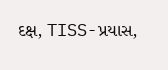દક્ષ, TISS-પ્રયાસ,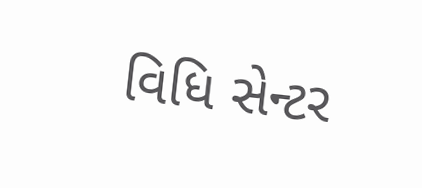વિધિ સેન્ટર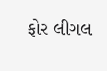ફોર લીગલ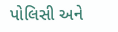પોલિસી અને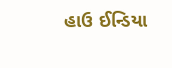હાઉ ઈન્ડિયા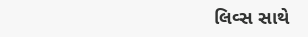લિવ્સ સાથે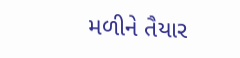મળીને તૈયાર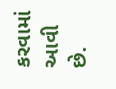કરવામાં આવી છે.